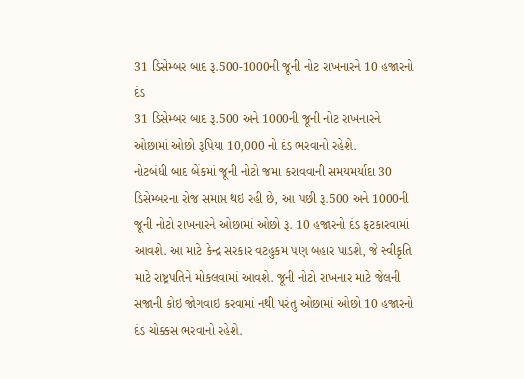31 ડિસેમ્બર બાદ રૂ.500-1000ની જૂની નોટ રાખનારને 10 હજારનો દંડ
31 ડિસેમ્બર બાદ રૂ.500 અને 1000ની જૂની નોટ રાખનારને ઓછામાં ઓછો રૂપિયા 10,000 નો દંડ ભરવાનો રહેશે.
નોટબંધી બાદ બેંકમાં જૂની નોટો જમા કરાવવાની સમયમર્યાદા 30 ડિસેમ્બરના રોજ સમાપ્ત થઇ રહી છે, આ પછી રૂ.500 અને 1000ની જૂની નોટો રાખનારને ઓછામાં ઓછો રૂ. 10 હજારનો દંડ ફટકારવામાં આવશે. આ માટે કેન્દ્ર સરકાર વટહુકમ પણ બહાર પાડશે, જે સ્વીકૃતિ માટે રાષ્ટ્રપતિને મોકલવામાં આવશે. જૂની નોટો રાખનાર માટે જેલની સજાની કોઇ જોગવાઇ કરવામાં નથી પરંતુ ઓછામાં ઓછો 10 હજારનો દંડ ચોક્કસ ભરવાનો રહેશે.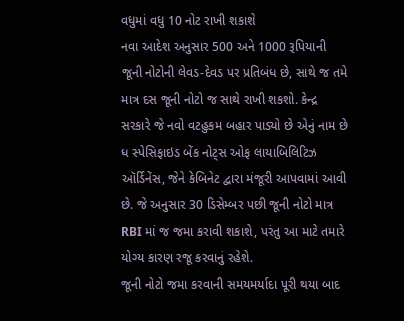વધુમાં વધુ 10 નોટ રાખી શકાશે
નવા આદેશ અનુસાર 500 અને 1000 રૂપિયાની જૂની નોટોની લેવડ-દેવડ પર પ્રતિબંધ છે, સાથે જ તમે માત્ર દસ જૂની નોટો જ સાથે રાખી શકશો. કેન્દ્ર સરકારે જે નવો વટહુકમ બહાર પાડ્યો છે એનું નામ છે ધ સ્પેસિફાઇડ બેંક નોટ્સ ઓફ લાયાબિલિટિઝ ઑર્ડિનેંસ, જેને કેબિનેટ દ્વારા મંજૂરી આપવામાં આવી છે. જે અનુસાર 30 ડિસેમ્બર પછી જૂની નોટો માત્ર RBI માં જ જમા કરાવી શકાશે, પરંતુ આ માટે તમારે યોગ્ય કારણ રજૂ કરવાનું રહેશે.
જૂની નોટો જમા કરવાની સમયમર્યાદા પૂરી થયા બાદ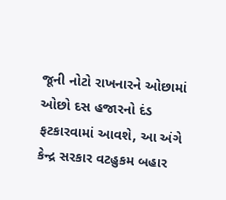જૂની નોટો રાખનારને ઓછામાં ઓછો દસ હજારનો દંડ ફટકારવામાં આવશે, આ અંગે કેન્દ્ર સરકાર વટહુકમ બહાર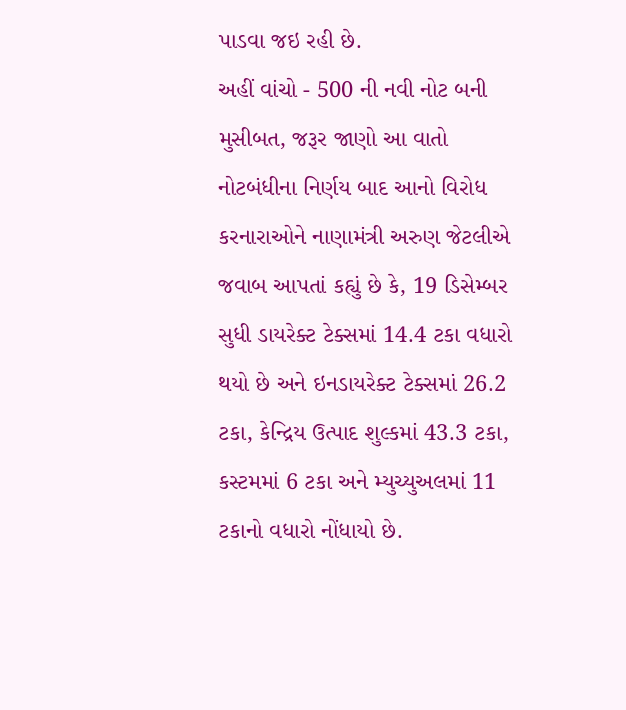પાડવા જઇ રહી છે.
અહીં વાંચો - 500 ની નવી નોટ બની મુસીબત, જરૂર જાણો આ વાતો
નોટબંધીના નિર્ણય બાદ આનો વિરોધ કરનારાઓને નાણામંત્રી અરુણ જેટલીએ જવાબ આપતાં કહ્યું છે કે, 19 ડિસેમ્બર સુધી ડાયરેક્ટ ટેક્સમાં 14.4 ટકા વધારો થયો છે અને ઇનડાયરેક્ટ ટેક્સમાં 26.2 ટકા, કેન્દ્રિય ઉત્પાદ શુલ્કમાં 43.3 ટકા, કસ્ટમમાં 6 ટકા અને મ્યુચ્યુઅલમાં 11 ટકાનો વધારો નોંધાયો છે.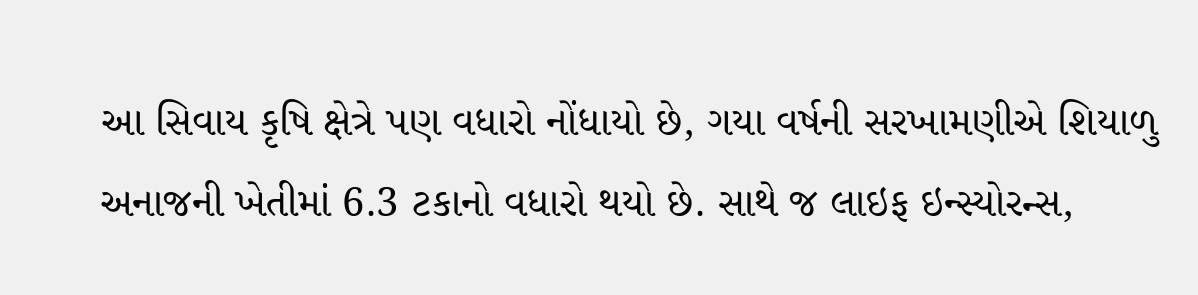આ સિવાય કૃષિ ક્ષેત્રે પણ વધારો નોંધાયો છે, ગયા વર્ષની સરખામણીએ શિયાળુ અનાજની ખેતીમાં 6.3 ટકાનો વધારો થયો છે. સાથે જ લાઇફ ઇન્સ્યોરન્સ,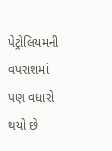પેટ્રોલિયમની વપરાશમાં પણ વધારો થયો છે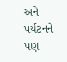અને પર્યટનને પણ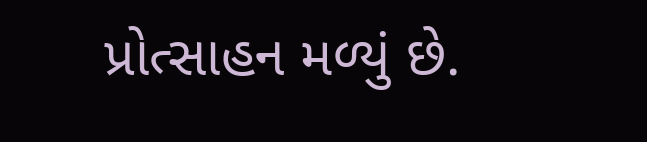પ્રોત્સાહન મળ્યું છે.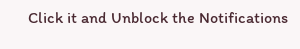Click it and Unblock the Notifications